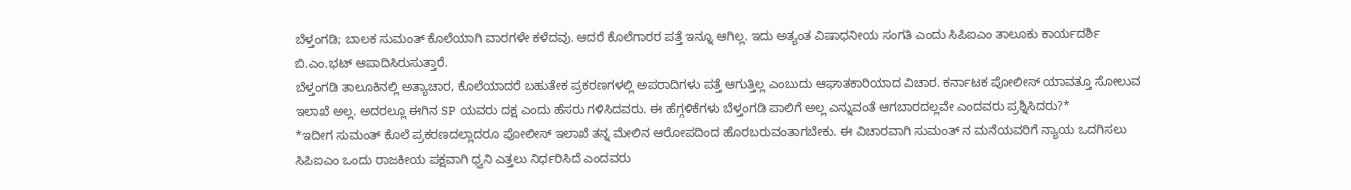ಬೆಳ್ತಂಗಡಿ; ಬಾಲಕ ಸುಮಂತ್ ಕೊಲೆಯಾಗಿ ವಾರಗಳೇ ಕಳೆದವು. ಆದರೆ ಕೊಲೆಗಾರರ ಪತ್ತೆ ಇನ್ನೂ ಆಗಿಲ್ಲ. ಇದು ಅತ್ಯಂತ ವಿಷಾಧನೀಯ ಸಂಗತಿ ಎಂದು ಸಿಪಿಐಎಂ ತಾಲೂಕು ಕಾರ್ಯದರ್ಶಿ ಬಿ.ಎಂ.ಭಟ್ ಆಪಾದಿಸಿರುಸುತ್ತಾರೆ.
ಬೆಳ್ತಂಗಡಿ ತಾಲೂಕಿನಲ್ಲಿ ಅತ್ಯಾಚಾರ, ಕೊಲೆಯಾದರೆ ಬಹುತೇಕ ಪ್ರಕರಣಗಳಲ್ಲಿ ಅಪರಾದಿಗಳು ಪತ್ತೆ ಆಗುತ್ತಿಲ್ಲ ಎಂಬುದು ಆಘಾತಕಾರಿಯಾದ ವಿಚಾರ. ಕರ್ನಾಟಕ ಪೋಲೀಸ್ ಯಾವತ್ತೂ ಸೋಲುವ ಇಲಾಖೆ ಅಲ್ಲ. ಅದರಲ್ಲೂ ಈಗಿನ SP ಯವರು ದಕ್ಷ ಎಂದು ಹೆಸರು ಗಳಿಸಿದವರು. ಈ ಹೆಗ್ಗಳಿಕೆಗಳು ಬೆಳ್ತಂಗಡಿ ಪಾಲಿಗೆ ಅಲ್ಲ ಎನ್ನುವಂತೆ ಆಗಬಾರದಲ್ಲವೇ ಎಂದವರು ಪ್ರಶ್ನಿಸಿದರು?*
*ಇದೀಗ ಸುಮಂತ್ ಕೊಲೆ ಪ್ರಕರಣದಲ್ಲಾದರೂ ಪೋಲೀಸ್ ಇಲಾಖೆ ತನ್ನ ಮೇಲಿನ ಆರೋಪದಿಂದ ಹೊರಬರುವಂತಾಗಬೇಕು. ಈ ವಿಚಾರವಾಗಿ ಸುಮಂತ್ ನ ಮನೆಯವರಿಗೆ ನ್ಯಾಯ ಒದಗಿಸಲು ಸಿಪಿಐಎಂ ಒಂದು ರಾಜಕೀಯ ಪಕ್ಷವಾಗಿ ಧ್ವನಿ ಎತ್ತಲು ನಿರ್ಧರಿಸಿದೆ ಎಂದವರು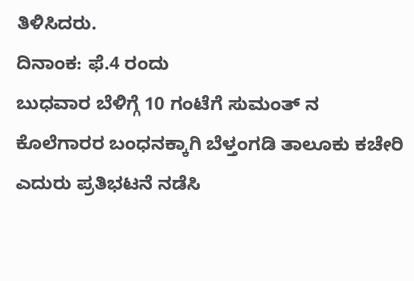ತಿಳಿಸಿದರು.
ದಿನಾಂಕ: ಫೆ.4 ರಂದು
ಬುಧವಾರ ಬೆಳಿಗ್ಗೆ 10 ಗಂಟೆಗೆ ಸುಮಂತ್ ನ ಕೊಲೆಗಾರರ ಬಂಧನಕ್ಕಾಗಿ ಬೆಳ್ತಂಗಡಿ ತಾಲೂಕು ಕಚೇರಿ ಎದುರು ಪ್ರತಿಭಟನೆ ನಡೆಸಿ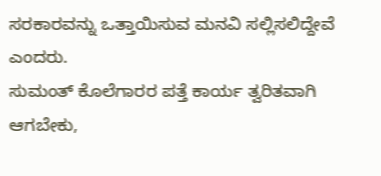ಸರಕಾರವನ್ನು ಒತ್ತಾಯಿಸುವ ಮನವಿ ಸಲ್ಲಿಸಲಿದ್ದೇವೆ ಎಂದರು.
ಸುಮಂತ್ ಕೊಲೆಗಾರರ ಪತ್ತೆ ಕಾರ್ಯ ತ್ವರಿತವಾಗಿ ಆಗಬೇಕು,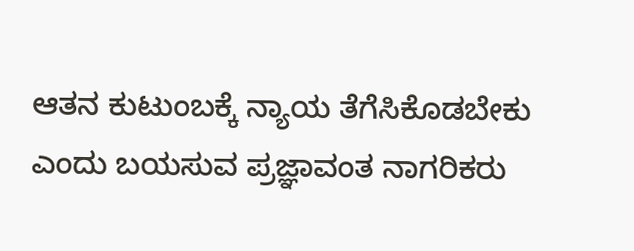ಆತನ ಕುಟುಂಬಕ್ಕೆ ನ್ಯಾಯ ತೆಗೆಸಿಕೊಡಬೇಕು ಎಂದು ಬಯಸುವ ಪ್ರಜ್ಞಾವಂತ ನಾಗರಿಕರು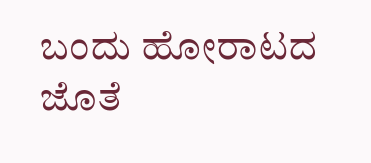ಬಂದು ಹೋರಾಟದ ಜೊತೆ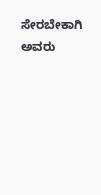ಸೇರಬೇಕಾಗಿ ಅವರು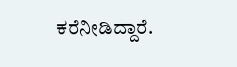ಕರೆನೀಡಿದ್ದಾರೆ.